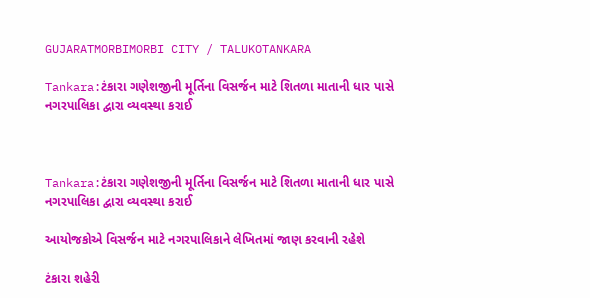GUJARATMORBIMORBI CITY / TALUKOTANKARA

Tankara:ટંકારા ગણેશજીની મૂર્તિના વિસર્જન માટે શિતળા માતાની ધાર પાસે નગરપાલિકા દ્વારા વ્યવસ્થા કરાઈ



Tankara:ટંકારા ગણેશજીની મૂર્તિના વિસર્જન માટે શિતળા માતાની ધાર પાસે નગરપાલિકા દ્વારા વ્યવસ્થા કરાઈ

આયોજકોએ વિસર્જન માટે નગરપાલિકાને લેખિતમાં જાણ કરવાની રહેશે

ટંકારા શહેરી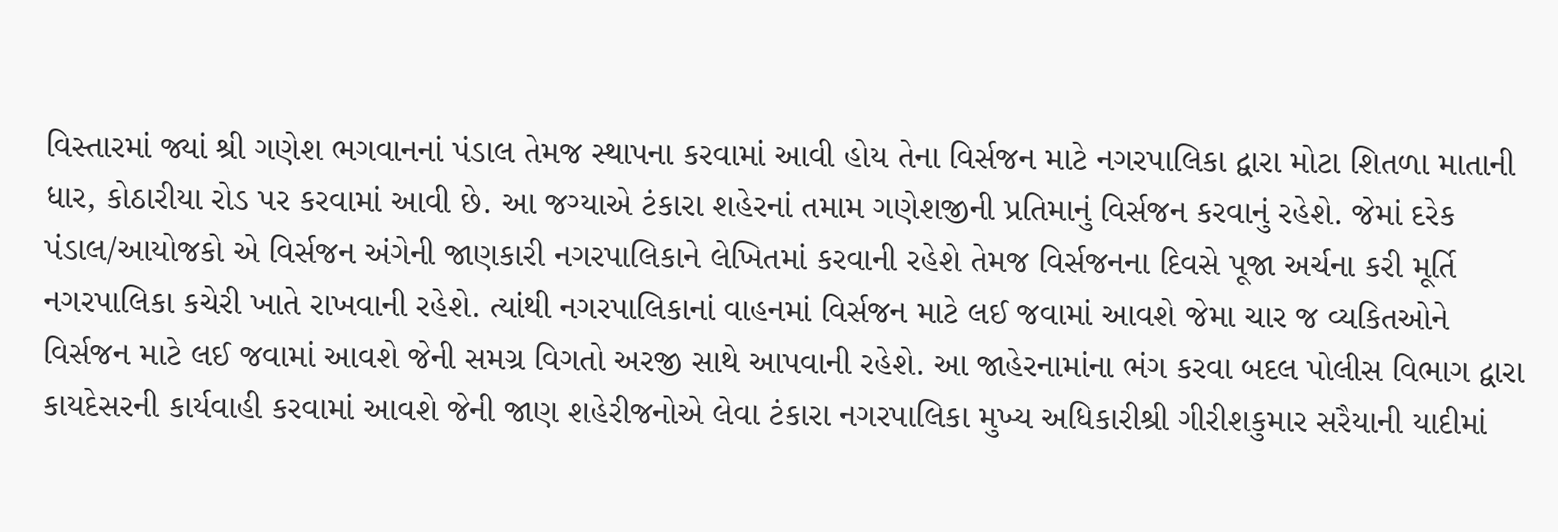વિસ્તારમાં જ્યાં શ્રી ગણેશ ભગવાનનાં પંડાલ તેમજ સ્થાપના કરવામાં આવી હોય તેના વિર્સજન માટે નગરપાલિકા દ્વારા મોટા શિતળા માતાની ધાર, કોઠારીયા રોડ પર કરવામાં આવી છે. આ જગ્યાએ ટંકારા શહેરનાં તમામ ગણેશજીની પ્રતિમાનું વિર્સજન કરવાનું રહેશે. જેમાં દરેક પંડાલ/આયોજકો એ વિર્સજન અંગેની જાણકારી નગરપાલિકાને લેખિતમાં કરવાની રહેશે તેમજ વિર્સજનના દિવસે પૂજા અર્ચના કરી મૂર્તિ નગરપાલિકા કચેરી ખાતે રાખવાની રહેશે. ત્યાંથી નગરપાલિકાનાં વાહનમાં વિર્સજન માટે લઈ જવામાં આવશે જેમા ચાર જ વ્યકિતઓને વિર્સજન માટે લઈ જવામાં આવશે જેની સમગ્ર વિગતો અરજી સાથે આપવાની રહેશે. આ જાહેરનામાંના ભંગ કરવા બદલ પોલીસ વિભાગ દ્વારા કાયદેસરની કાર્યવાહી કરવામાં આવશે જેની જાણ શહેરીજનોએ લેવા ટંકારા નગરપાલિકા મુખ્ય અધિકારીશ્રી ગીરીશકુમાર સરૈયાની યાદીમાં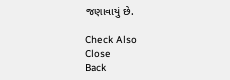જણાવાયું છે.

Check Also
Close
Back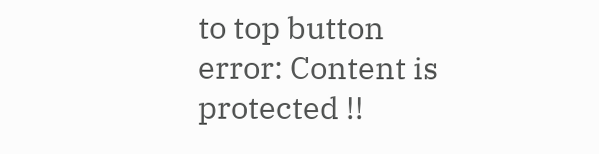to top button
error: Content is protected !!